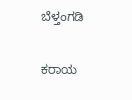ಬೆಳ್ತಂಗಡಿ

ಕರಾಯ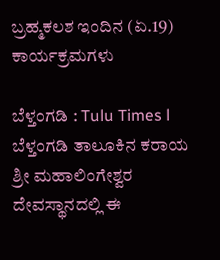ಬ್ರಹ್ಮಕಲಶ ಇಂದಿನ‌ (ಏ.19) ಕಾರ್ಯಕ್ರಮಗಳು

ಬೆಳ್ತಂಗಡಿ : Tulu Times l ಬೆಳ್ತಂಗಡಿ ತಾಲೂಕಿನ ಕರಾಯ ಶ್ರೀ ಮಹಾಲಿಂಗೇಶ್ವರ ದೇವಸ್ಥಾನದಲ್ಲಿ ಈ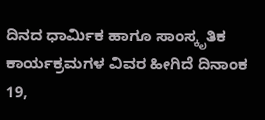ದಿನದ ಧಾರ್ಮಿಕ ಹಾಗೂ ಸಾಂಸ್ಕೃತಿಕ ಕಾರ್ಯಕ್ರಮಗಳ ವಿವರ ಹೀಗಿದೆ ದಿನಾಂಕ 19,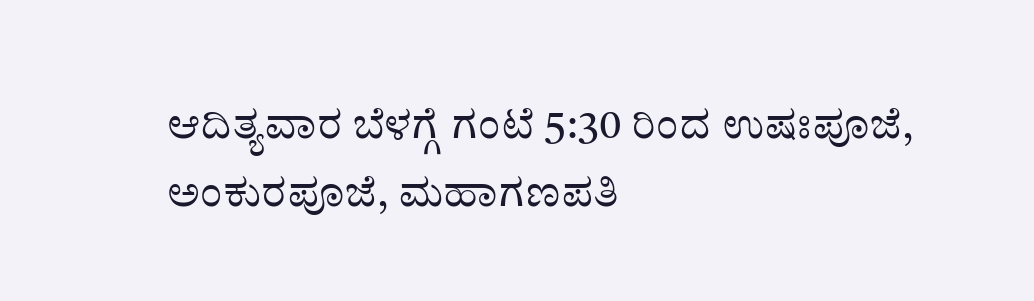ಆದಿತ್ಯವಾರ ಬೆಳಗ್ಗೆ ಗಂಟೆ 5:30 ರಿಂದ ಉಷಃಪೂಜೆ, ಅಂಕುರಪೂಜೆ, ಮಹಾಗಣಪತಿ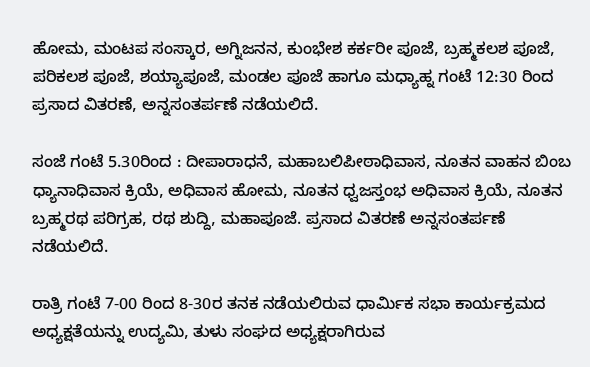ಹೋಮ, ಮಂಟಪ ಸಂಸ್ಕಾರ, ಅಗ್ನಿಜನನ, ಕುಂಭೇಶ ಕರ್ಕರೀ ಪೂಜೆ, ಬ್ರಹ್ಮಕಲಶ ಪೂಜೆ, ಪರಿಕಲಶ ಪೂಜೆ, ಶಯ್ಯಾಪೂಜೆ, ಮಂಡಲ ಪೂಜೆ ಹಾಗೂ ಮಧ್ಯಾಹ್ನ ಗಂಟೆ 12:30 ರಿಂದ ಪ್ರಸಾದ ವಿತರಣೆ, ಅನ್ನಸಂತರ್ಪಣೆ ನಡೆಯಲಿದೆ.

ಸಂಜೆ ಗಂಟೆ 5.30ರಿಂದ : ದೀಪಾರಾಧನೆ, ಮಹಾಬಲಿಪೀಠಾಧಿವಾಸ, ನೂತನ ವಾಹನ ಬಿಂಬ ಧ್ಯಾನಾಧಿವಾಸ ಕ್ರಿಯೆ, ಅಧಿವಾಸ ಹೋಮ, ನೂತನ ಧ್ವಜಸ್ತಂಭ ಅಧಿವಾಸ ಕ್ರಿಯೆ, ನೂತನ ಬ್ರಹ್ಮರಥ ಪರಿಗ್ರಹ, ರಥ ಶುದ್ದಿ, ಮಹಾಪೂಜೆ. ಪ್ರಸಾದ ವಿತರಣೆ ಅನ್ನಸಂತರ್ಪಣೆ ನಡೆಯಲಿದೆ.

ರಾತ್ರಿ ಗಂಟೆ 7-00 ರಿಂದ 8-30ರ ತನಕ ನಡೆಯಲಿರುವ ಧಾರ್ಮಿಕ ಸಭಾ ಕಾರ್ಯಕ್ರಮದ ಅಧ್ಯಕ್ಷತೆಯನ್ನು ಉದ್ಯಮಿ, ತುಳು ಸಂಘದ ಅಧ್ಯಕ್ಷರಾಗಿರುವ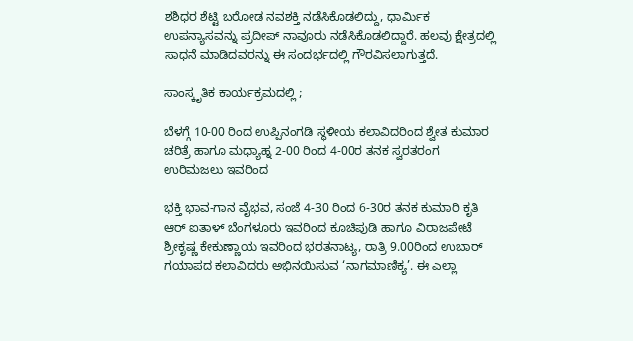ಶಶಿಧರ ಶೆಟ್ಟಿ ಬರೋಡ ನವಶಕ್ತಿ ನಡೆಸಿಕೊಡಲಿದ್ದು, ಧಾರ್ಮಿಕ ಉಪನ್ಯಾಸವನ್ನು ಪ್ರದೀಪ್ ನಾವೂರು ನಡೆಸಿಕೊಡಲಿದ್ದಾರೆ. ಹಲವು ಕ್ಷೇತ್ರದಲ್ಲಿ ಸಾಧನೆ ಮಾಡಿದವರನ್ನು ಈ ಸಂದರ್ಭದಲ್ಲಿ ಗೌರವಿಸಲಾಗುತ್ತದೆ.

ಸಾಂಸ್ಕೃತಿಕ ಕಾರ್ಯಕ್ರಮದಲ್ಲಿ ;

ಬೆಳಗ್ಗೆ 10-00 ರಿಂದ ಉಪ್ಪಿನಂಗಡಿ ಸ್ಥಳೀಯ ಕಲಾವಿದರಿಂದ ಶ್ವೇತ ಕುಮಾರ ಚರಿತ್ರೆ ಹಾಗೂ ಮಧ್ಯಾಹ್ನ 2-00 ರಿಂದ 4-00ರ ತನಕ ಸ್ವರತರಂಗ ಉರಿಮಜಲು ಇವರಿಂದ

ಭಕ್ತಿ ಭಾವ-ಗಾನ ವೈಭವ, ಸಂಜೆ 4-30 ರಿಂದ 6-30ರ ತನಕ ಕುಮಾರಿ ಕೃತಿ ಆರ್ ಐತಾಳ್ ಬೆಂಗಳೂರು ಇವರಿಂದ ಕೂಚಿಪುಡಿ ಹಾಗೂ ವಿರಾಜಪೇಟೆ ಶ್ರೀಕೃಷ್ಣ ಕೇಕುಣ್ಣಾಯ ಇವರಿಂದ ಭರತನಾಟ್ಯ, ರಾತ್ರಿ 9.00ರಿಂದ ಉಬಾರ್ ಗಯಾಪದ ಕಲಾವಿದರು ಅಭಿನಯಿಸುವ ‘ನಾಗಮಾಣಿಕ್ಯ’. ಈ ಎಲ್ಲಾ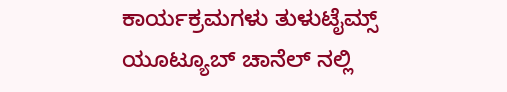ಕಾರ್ಯಕ್ರಮಗಳು ತುಳುಟೈಮ್ಸ್ ಯೂಟ್ಯೂಬ್ ಚಾನೆಲ್ ನಲ್ಲಿ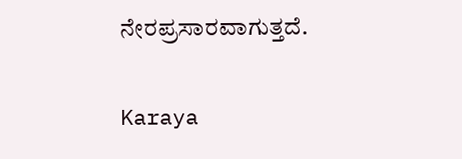ನೇರಪ್ರಸಾರವಾಗುತ್ತದೆ.

Karaya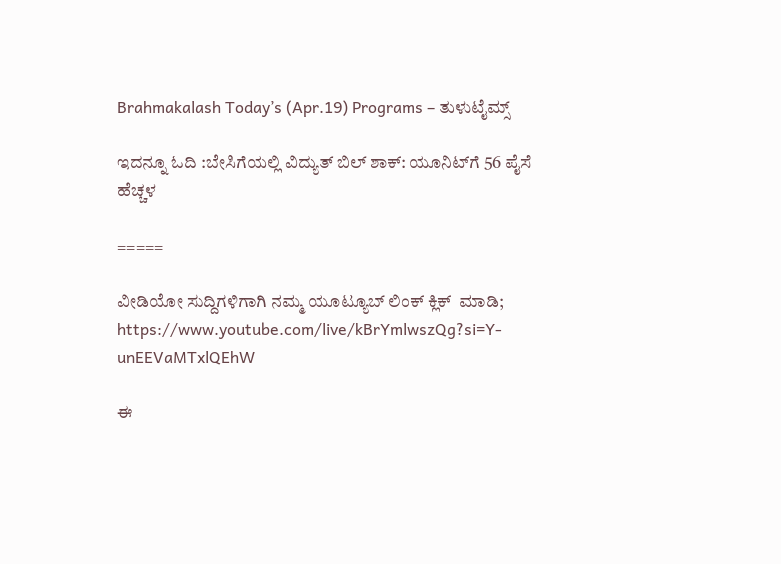Brahmakalash Today’s (Apr.19) Programs – ತುಳುಟೈಮ್ಸ್

ಇದನ್ನೂ ಓದಿ :ಬೇಸಿಗೆಯಲ್ಲಿ ವಿದ್ಯುತ್ ಬಿಲ್ ಶಾಕ್: ಯೂನಿಟ್‌ಗೆ 56 ಪೈಸೆ ಹೆಚ್ಚಳ

=====

ವೀಡಿಯೋ ಸುದ್ದಿಗಳಿಗಾಗಿ ನಮ್ಮ ಯೂಟ್ಯೂಬ್ ಲಿಂಕ್ ಕ್ಲಿಕ್  ಮಾಡಿ; https://www.youtube.com/live/kBrYmlwszQg?si=Y-unEEVaMTxlQEhW

ಈ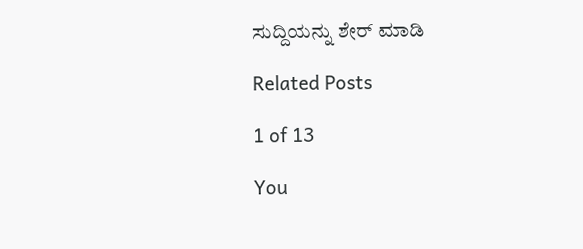ಸುದ್ದಿಯನ್ನು ಶೇರ್ ಮಾಡಿ

Related Posts

1 of 13

You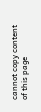cannot copy content of this page